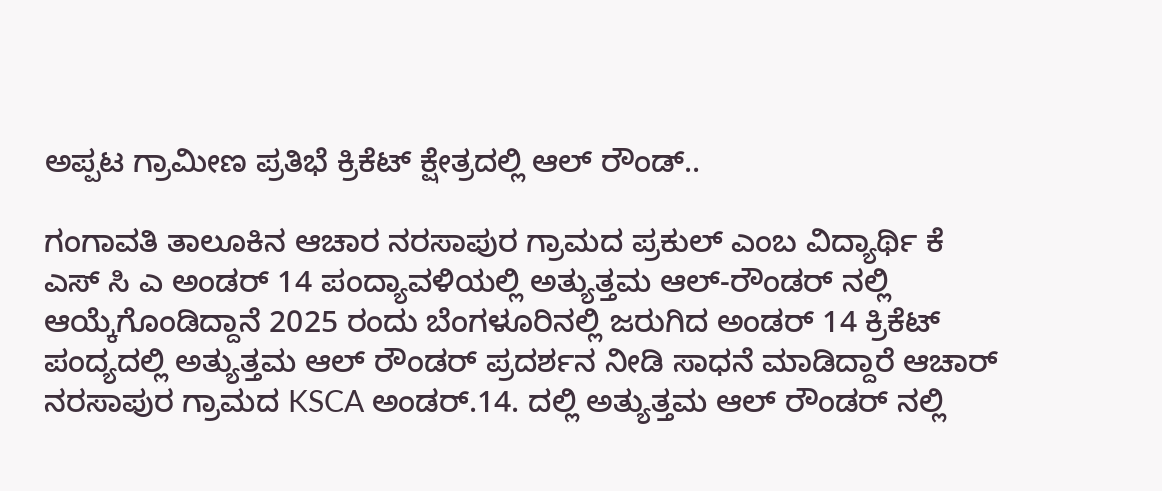ಅಪ್ಪಟ ಗ್ರಾಮೀಣ ಪ್ರತಿಭೆ ಕ್ರಿಕೆಟ್ ಕ್ಷೇತ್ರದಲ್ಲಿ ಆಲ್ ರೌಂಡ್..

ಗಂಗಾವತಿ ತಾಲೂಕಿನ ಆಚಾರ ನರಸಾಪುರ ಗ್ರಾಮದ ಪ್ರಕುಲ್ ಎಂಬ ವಿದ್ಯಾರ್ಥಿ ಕೆ ಎಸ್ ಸಿ ಎ ಅಂಡರ್ 14 ಪಂದ್ಯಾವಳಿಯಲ್ಲಿ ಅತ್ಯುತ್ತಮ ಆಲ್-ರೌಂಡರ್ ನಲ್ಲಿ ಆಯ್ಕೆಗೊಂಡಿದ್ದಾನೆ 2025 ರಂದು ಬೆಂಗಳೂರಿನಲ್ಲಿ ಜರುಗಿದ ಅಂಡರ್ 14 ಕ್ರಿಕೆಟ್ ಪಂದ್ಯದಲ್ಲಿ ಅತ್ಯುತ್ತಮ ಆಲ್ ರೌಂಡರ್ ಪ್ರದರ್ಶನ ನೀಡಿ ಸಾಧನೆ ಮಾಡಿದ್ದಾರೆ ಆಚಾರ್ ನರಸಾಪುರ ಗ್ರಾಮದ KSCA ಅಂಡರ್.14. ದಲ್ಲಿ ಅತ್ಯುತ್ತಮ ಆಲ್ ರೌಂಡರ್ ನಲ್ಲಿ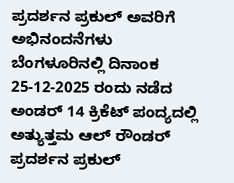ಪ್ರದರ್ಶನ ಪ್ರಕುಲ್ ಅವರಿಗೆ ಅಭಿನಂದನೆಗಳು ಬೆಂಗಳೂರಿನಲ್ಲಿ ದಿನಾಂಕ 25-12-2025 ರಂದು ನಡೆದ ಅಂಡರ್ 14 ಕ್ರಿಕೆಟ್ ಪಂದ್ಯದಲ್ಲಿ ಅತ್ಯುತ್ತಮ ಆಲ್ ರೌಂಡರ್ ಪ್ರದರ್ಶನ ಪ್ರಕುಲ್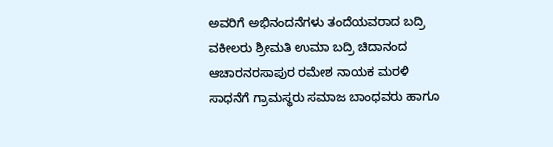ಅವರಿಗೆ ಅಭಿನಂದನೆಗಳು ತಂದೆಯವರಾದ ಬದ್ರಿ ವಕೀಲರು ಶ್ರೀಮತಿ ಉಮಾ ಬದ್ರಿ ಚಿದಾನಂದ ಆಚಾರನರಸಾಪುರ ರಮೇಶ ನಾಯಕ ಮರಳಿ ಸಾಧನೆಗೆ ಗ್ರಾಮಸ್ಥರು ಸಮಾಜ ಬಾಂಧವರು ಹಾಗೂ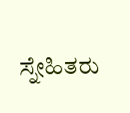ಸ್ನೇಹಿತರು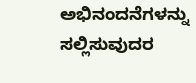ಅಭಿನಂದನೆಗಳನ್ನು ಸಲ್ಲಿಸುವುದರ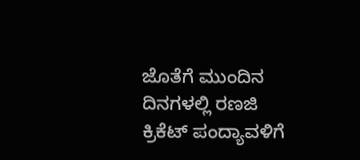ಜೊತೆಗೆ ಮುಂದಿನ ದಿನಗಳಲ್ಲಿ ರಣಜಿ ಕ್ರಿಕೆಟ್ ಪಂದ್ಯಾವಳಿಗೆ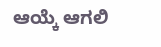ಆಯ್ಕೆ ಆಗಲಿ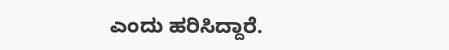ಎಂದು ಹರಿಸಿದ್ದಾರೆ.